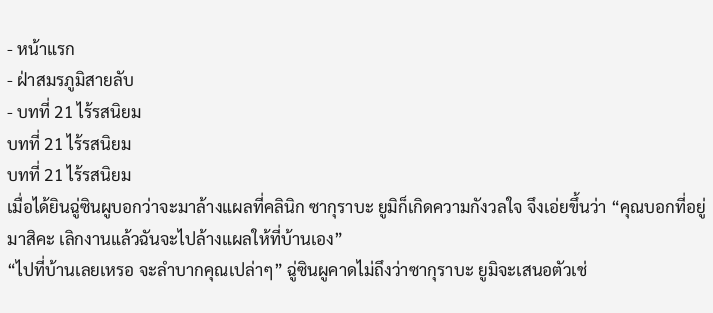- หน้าแรก
- ฝ่าสมรภูมิสายลับ
- บทที่ 21 ไร้รสนิยม
บทที่ 21 ไร้รสนิยม
บทที่ 21 ไร้รสนิยม
เมื่อได้ยินฉู่ซินผูบอกว่าจะมาล้างแผลที่คลินิก ซากุราบะ ยูมิก็เกิดความกังวลใจ จึงเอ่ยขึ้นว่า “คุณบอกที่อยู่มาสิคะ เลิกงานแล้วฉันจะไปล้างแผลให้ที่บ้านเอง”
“ไปที่บ้านเลยเหรอ จะลำบากคุณเปล่าๆ” ฉู่ซินผูคาดไม่ถึงว่าซากุราบะ ยูมิจะเสนอตัวเช่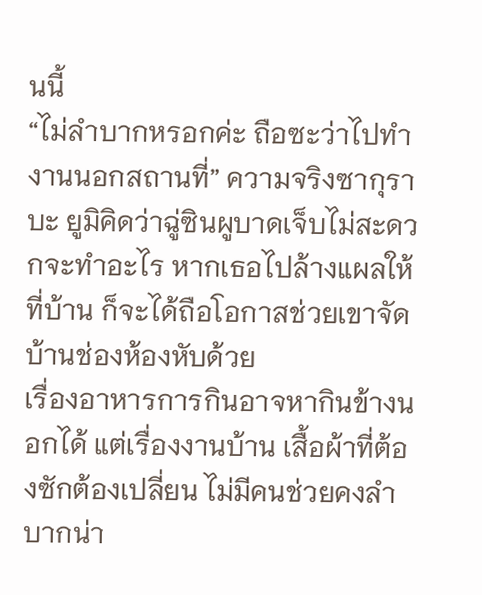นนี้
“ไม่ลำบากหรอกค่ะ ถือซะว่าไปทำงานนอกสถานที่” ความจริงซากุราบะ ยูมิคิดว่าฉู่ซินผูบาดเจ็บไม่สะดวกจะทำอะไร หากเธอไปล้างแผลให้ที่บ้าน ก็จะได้ถือโอกาสช่วยเขาจัดบ้านช่องห้องหับด้วย
เรื่องอาหารการกินอาจหากินข้างนอกได้ แต่เรื่องงานบ้าน เสื้อผ้าที่ต้องซักต้องเปลี่ยน ไม่มีคนช่วยคงลำบากน่า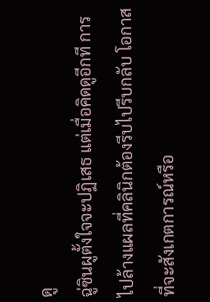ดู
ฉู่ซินผูตั้งใจจะปฏิเสธ แต่เมื่อคิดดูอีกที การไปล้างแผลที่คลินิกต้องรีบไปรีบกลับ โอกาสที่จะสังเกตการณ์หรือ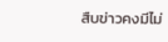สืบข่าวคงมีไม่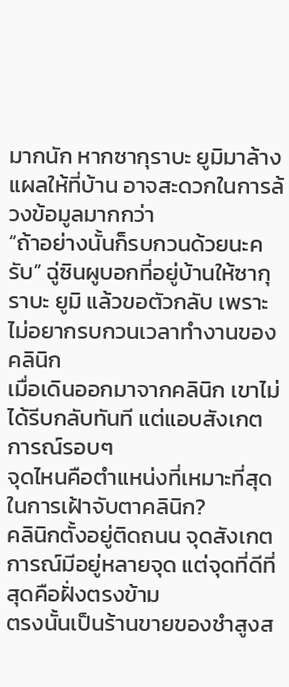มากนัก หากซากุราบะ ยูมิมาล้างแผลให้ที่บ้าน อาจสะดวกในการล้วงข้อมูลมากกว่า
“ถ้าอย่างนั้นก็รบกวนด้วยนะครับ” ฉู่ซินผูบอกที่อยู่บ้านให้ซากุราบะ ยูมิ แล้วขอตัวกลับ เพราะไม่อยากรบกวนเวลาทำงานของคลินิก
เมื่อเดินออกมาจากคลินิก เขาไม่ได้รีบกลับทันที แต่แอบสังเกตการณ์รอบๆ
จุดไหนคือตำแหน่งที่เหมาะที่สุดในการเฝ้าจับตาคลินิก?
คลินิกตั้งอยู่ติดถนน จุดสังเกตการณ์มีอยู่หลายจุด แต่จุดที่ดีที่สุดคือฝั่งตรงข้าม
ตรงนั้นเป็นร้านขายของชำสูงส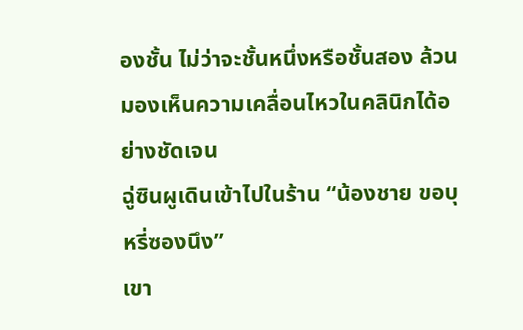องชั้น ไม่ว่าจะชั้นหนึ่งหรือชั้นสอง ล้วนมองเห็นความเคลื่อนไหวในคลินิกได้อย่างชัดเจน
ฉู่ซินผูเดินเข้าไปในร้าน “น้องชาย ขอบุหรี่ซองนึง”
เขา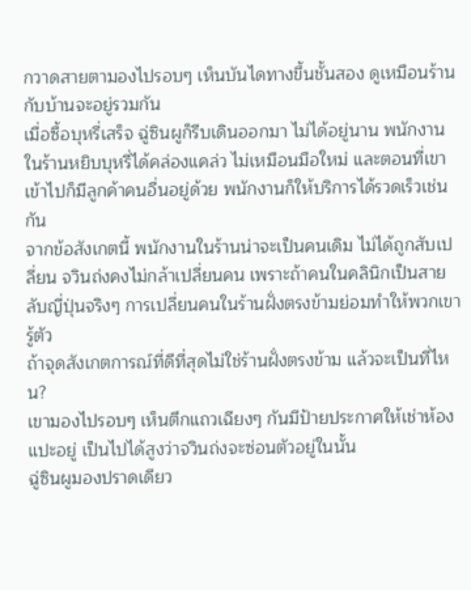กวาดสายตามองไปรอบๆ เห็นบันไดทางขึ้นชั้นสอง ดูเหมือนร้านกับบ้านจะอยู่รวมกัน
เมื่อซื้อบุหรี่เสร็จ ฉู่ซินผูก็รีบเดินออกมา ไม่ได้อยู่นาน พนักงานในร้านหยิบบุหรี่ได้คล่องแคล่ว ไม่เหมือนมือใหม่ และตอนที่เขาเข้าไปก็มีลูกค้าคนอื่นอยู่ด้วย พนักงานก็ให้บริการได้รวดเร็วเช่นกัน
จากข้อสังเกตนี้ พนักงานในร้านน่าจะเป็นคนเดิม ไม่ได้ถูกสับเปลี่ยน จวินถ่งคงไม่กล้าเปลี่ยนคน เพราะถ้าคนในคลินิกเป็นสายลับญี่ปุ่นจริงๆ การเปลี่ยนคนในร้านฝั่งตรงข้ามย่อมทำให้พวกเขารู้ตัว
ถ้าจุดสังเกตการณ์ที่ดีที่สุดไม่ใช่ร้านฝั่งตรงข้าม แล้วจะเป็นที่ไหน?
เขามองไปรอบๆ เห็นตึกแถวเฉียงๆ กันมีป้ายประกาศให้เช่าห้องแปะอยู่ เป็นไปได้สูงว่าจวินถ่งจะซ่อนตัวอยู่ในนั้น
ฉู่ซินผูมองปราดเดียว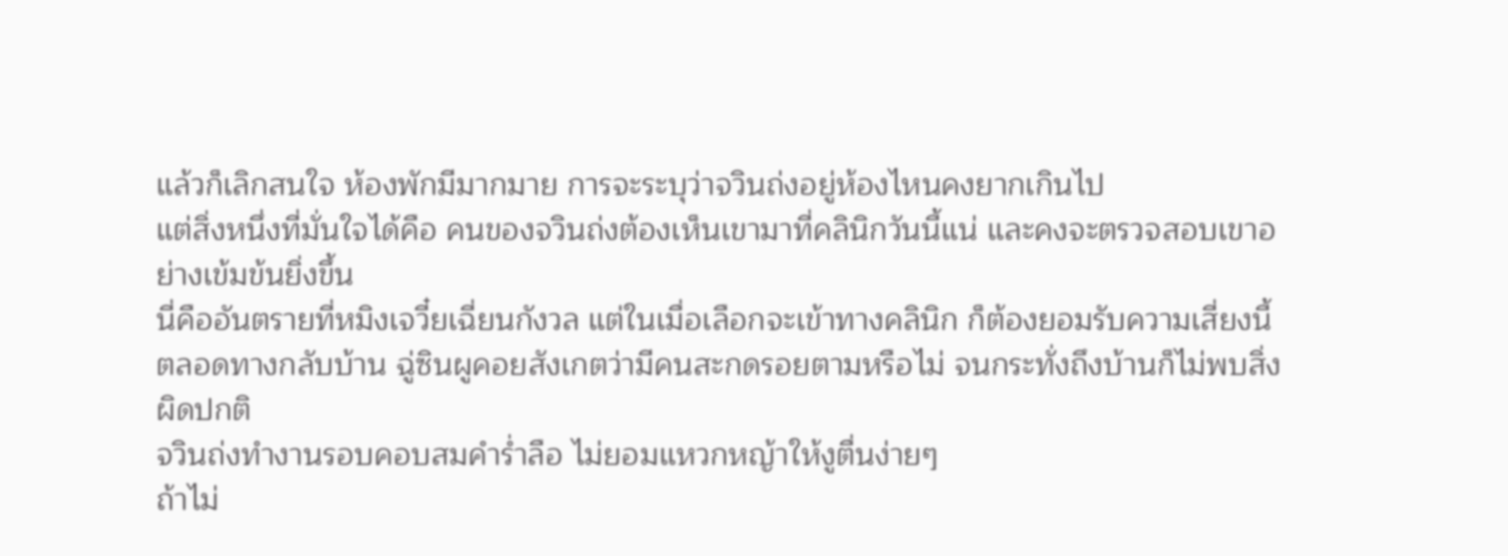แล้วก็เลิกสนใจ ห้องพักมีมากมาย การจะระบุว่าจวินถ่งอยู่ห้องไหนคงยากเกินไป
แต่สิ่งหนึ่งที่มั่นใจได้คือ คนของจวินถ่งต้องเห็นเขามาที่คลินิกวันนี้แน่ และคงจะตรวจสอบเขาอย่างเข้มข้นยิ่งขึ้น
นี่คืออันตรายที่หมิงเจวี๋ยเฉี่ยนกังวล แต่ในเมื่อเลือกจะเข้าทางคลินิก ก็ต้องยอมรับความเสี่ยงนี้
ตลอดทางกลับบ้าน ฉู่ซินผูคอยสังเกตว่ามีคนสะกดรอยตามหรือไม่ จนกระทั่งถึงบ้านก็ไม่พบสิ่งผิดปกติ
จวินถ่งทำงานรอบคอบสมคำร่ำลือ ไม่ยอมแหวกหญ้าให้งูตื่นง่ายๆ
ถ้าไม่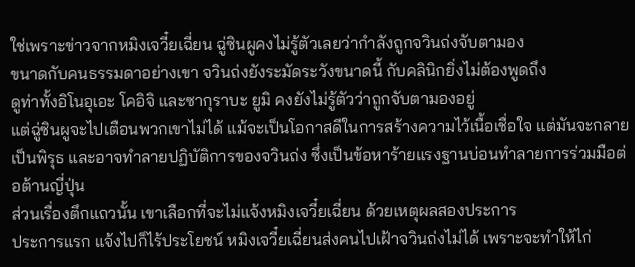ใช่เพราะข่าวจากหมิงเจวี๋ยเฉี่ยน ฉู่ซินผูคงไม่รู้ตัวเลยว่ากำลังถูกจวินถ่งจับตามอง
ขนาดกับคนธรรมดาอย่างเขา จวินถ่งยังระมัดระวังขนาดนี้ กับคลินิกยิ่งไม่ต้องพูดถึง
ดูท่าทั้งอิโนอุเอะ โคอิจิ และซากุราบะ ยูมิ คงยังไม่รู้ตัวว่าถูกจับตามองอยู่
แต่ฉู่ซินผูจะไปเตือนพวกเขาไม่ได้ แม้จะเป็นโอกาสดีในการสร้างความไว้เนื้อเชื่อใจ แต่มันจะกลายเป็นพิรุธ และอาจทำลายปฏิบัติการของจวินถ่ง ซึ่งเป็นข้อหาร้ายแรงฐานบ่อนทำลายการร่วมมือต่อต้านญี่ปุ่น
ส่วนเรื่องตึกแถวนั้น เขาเลือกที่จะไม่แจ้งหมิงเจวี๋ยเฉี่ยน ด้วยเหตุผลสองประการ
ประการแรก แจ้งไปก็ไร้ประโยชน์ หมิงเจวี๋ยเฉี่ยนส่งคนไปเฝ้าจวินถ่งไม่ได้ เพราะจะทำให้ไก่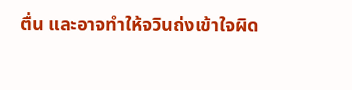ตื่น และอาจทำให้จวินถ่งเข้าใจผิด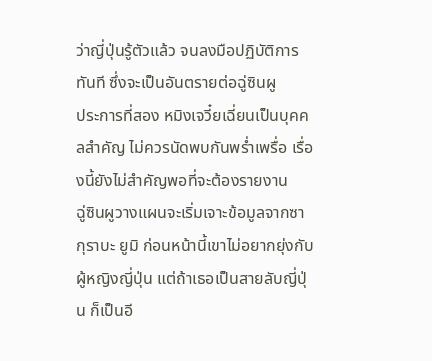ว่าญี่ปุ่นรู้ตัวแล้ว จนลงมือปฏิบัติการทันที ซึ่งจะเป็นอันตรายต่อฉู่ซินผู
ประการที่สอง หมิงเจวี๋ยเฉี่ยนเป็นบุคคลสำคัญ ไม่ควรนัดพบกันพร่ำเพรื่อ เรื่องนี้ยังไม่สำคัญพอที่จะต้องรายงาน
ฉู่ซินผูวางแผนจะเริ่มเจาะข้อมูลจากซากุราบะ ยูมิ ก่อนหน้านี้เขาไม่อยากยุ่งกับผู้หญิงญี่ปุ่น แต่ถ้าเธอเป็นสายลับญี่ปุ่น ก็เป็นอี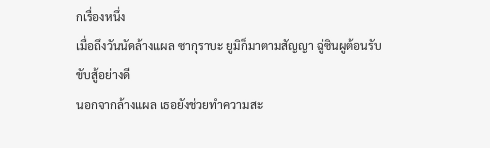กเรื่องหนึ่ง
เมื่อถึงวันนัดล้างแผล ซากุราบะ ยูมิก็มาตามสัญญา ฉู่ซินผูต้อนรับขับสู้อย่างดี
นอกจากล้างแผล เธอยังช่วยทำความสะ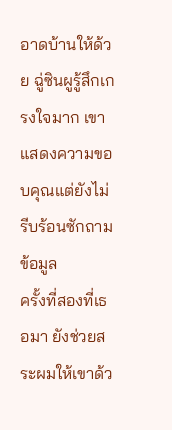อาดบ้านให้ด้วย ฉู่ซินผูรู้สึกเกรงใจมาก เขาแสดงความขอบคุณแต่ยังไม่รีบร้อนซักถามข้อมูล
ครั้งที่สองที่เธอมา ยังช่วยสระผมให้เขาด้ว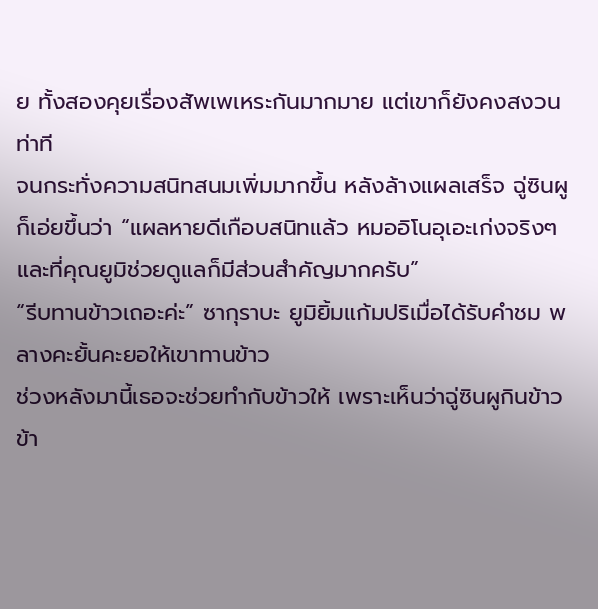ย ทั้งสองคุยเรื่องสัพเพเหระกันมากมาย แต่เขาก็ยังคงสงวนท่าที
จนกระทั่งความสนิทสนมเพิ่มมากขึ้น หลังล้างแผลเสร็จ ฉู่ซินผูก็เอ่ยขึ้นว่า “แผลหายดีเกือบสนิทแล้ว หมออิโนอุเอะเก่งจริงๆ และที่คุณยูมิช่วยดูแลก็มีส่วนสำคัญมากครับ”
“รีบทานข้าวเถอะค่ะ” ซากุราบะ ยูมิยิ้มแก้มปริเมื่อได้รับคำชม พลางคะยั้นคะยอให้เขาทานข้าว
ช่วงหลังมานี้เธอจะช่วยทำกับข้าวให้ เพราะเห็นว่าฉู่ซินผูกินข้าวข้า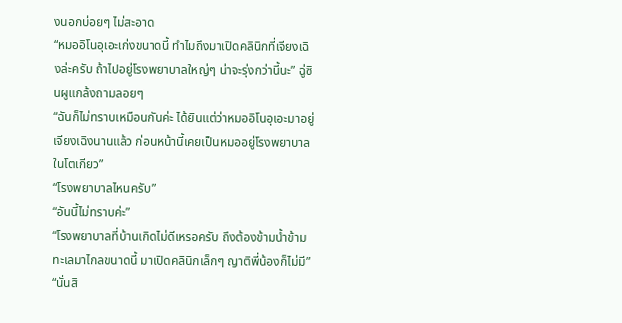งนอกบ่อยๆ ไม่สะอาด
“หมออิโนอุเอะเก่งขนาดนี้ ทำไมถึงมาเปิดคลินิกที่เจียงเฉิงล่ะครับ ถ้าไปอยู่โรงพยาบาลใหญ่ๆ น่าจะรุ่งกว่านี้นะ” ฉู่ซินผูแกล้งถามลอยๆ
“ฉันก็ไม่ทราบเหมือนกันค่ะ ได้ยินแต่ว่าหมออิโนอุเอะมาอยู่เจียงเฉิงนานแล้ว ก่อนหน้านี้เคยเป็นหมออยู่โรงพยาบาลในโตเกียว”
“โรงพยาบาลไหนครับ”
“อันนี้ไม่ทราบค่ะ”
“โรงพยาบาลที่บ้านเกิดไม่ดีเหรอครับ ถึงต้องข้ามน้ำข้ามทะเลมาไกลขนาดนี้ มาเปิดคลินิกเล็กๆ ญาติพี่น้องก็ไม่มี”
“นั่นสิ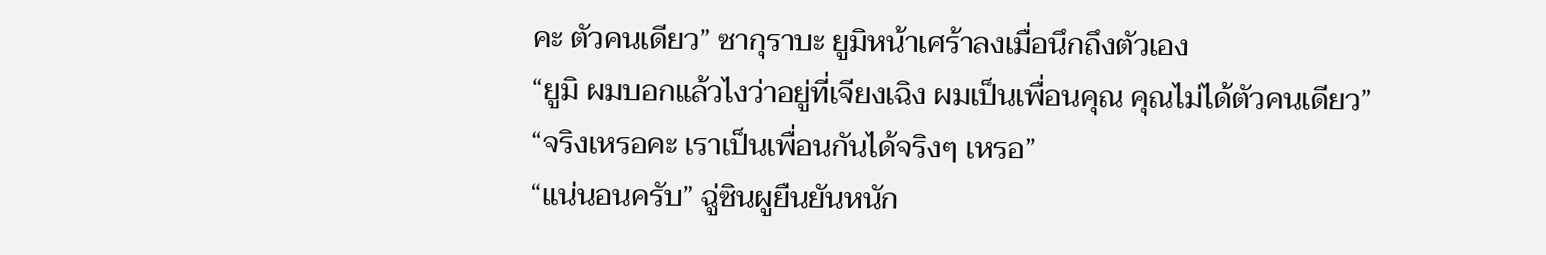คะ ตัวคนเดียว” ซากุราบะ ยูมิหน้าเศร้าลงเมื่อนึกถึงตัวเอง
“ยูมิ ผมบอกแล้วไงว่าอยู่ที่เจียงเฉิง ผมเป็นเพื่อนคุณ คุณไม่ได้ตัวคนเดียว”
“จริงเหรอคะ เราเป็นเพื่อนกันได้จริงๆ เหรอ”
“แน่นอนครับ” ฉู่ซินผูยืนยันหนัก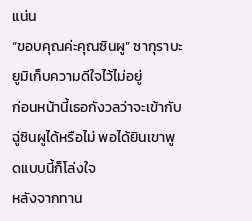แน่น
“ขอบคุณค่ะคุณซินผู” ซากุราบะ ยูมิเก็บความดีใจไว้ไม่อยู่
ก่อนหน้านี้เธอกังวลว่าจะเข้ากับฉู่ซินผูได้หรือไม่ พอได้ยินเขาพูดแบบนี้ก็โล่งใจ
หลังจากทาน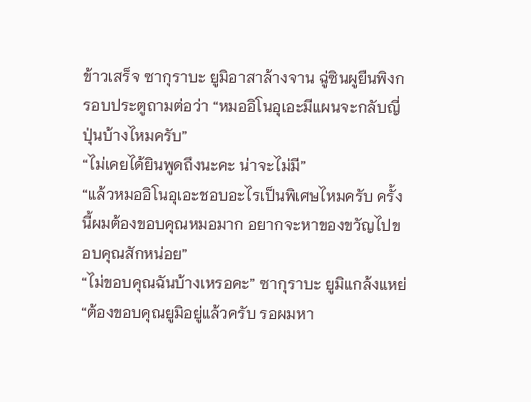ข้าวเสร็จ ซากุราบะ ยูมิอาสาล้างจาน ฉู่ซินผูยืนพิงกรอบประตูถามต่อว่า “หมออิโนอุเอะมีแผนจะกลับญี่ปุ่นบ้างไหมครับ”
“ไม่เคยได้ยินพูดถึงนะคะ น่าจะไม่มี”
“แล้วหมออิโนอุเอะชอบอะไรเป็นพิเศษไหมครับ ครั้งนี้ผมต้องขอบคุณหมอมาก อยากจะหาของขวัญไปขอบคุณสักหน่อย”
“ไม่ขอบคุณฉันบ้างเหรอคะ” ซากุราบะ ยูมิแกล้งแหย่
“ต้องขอบคุณยูมิอยู่แล้วครับ รอผมหา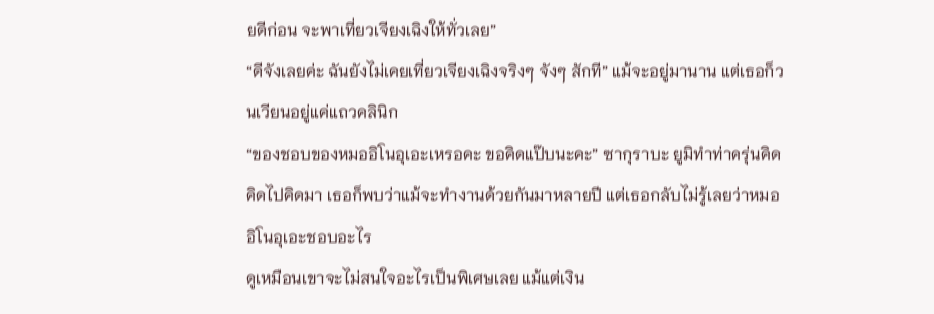ยดีก่อน จะพาเที่ยวเจียงเฉิงให้ทั่วเลย”
“ดีจังเลยค่ะ ฉันยังไม่เคยเที่ยวเจียงเฉิงจริงๆ จังๆ สักที” แม้จะอยู่มานาน แต่เธอก็วนเวียนอยู่แค่แถวคลินิก
“ของชอบของหมออิโนอุเอะเหรอคะ ขอคิดแป๊บนะคะ” ซากุราบะ ยูมิทำท่าครุ่นคิด
คิดไปคิดมา เธอก็พบว่าแม้จะทำงานด้วยกันมาหลายปี แต่เธอกลับไม่รู้เลยว่าหมออิโนอุเอะชอบอะไร
ดูเหมือนเขาจะไม่สนใจอะไรเป็นพิเศษเลย แม้แต่เงิน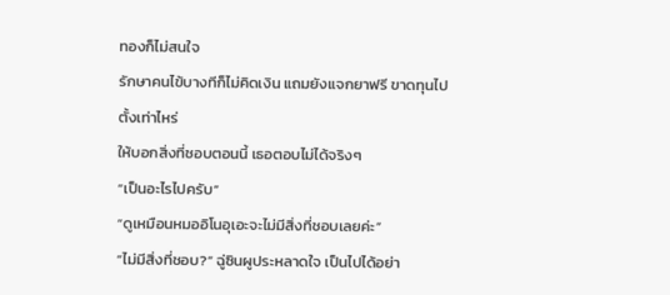ทองก็ไม่สนใจ
รักษาคนไข้บางทีก็ไม่คิดเงิน แถมยังแจกยาฟรี ขาดทุนไปตั้งเท่าไหร่
ให้บอกสิ่งที่ชอบตอนนี้ เธอตอบไม่ได้จริงๆ
“เป็นอะไรไปครับ”
“ดูเหมือนหมออิโนอุเอะจะไม่มีสิ่งที่ชอบเลยค่ะ”
“ไม่มีสิ่งที่ชอบ?” ฉู่ซินผูประหลาดใจ เป็นไปได้อย่า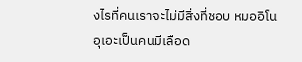งไรที่คนเราจะไม่มีสิ่งที่ชอบ หมออิโนอุเอะเป็นคนมีเลือด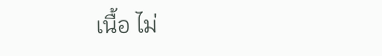เนื้อ ไม่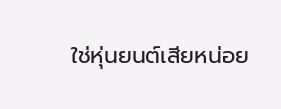ใช่หุ่นยนต์เสียหน่อย